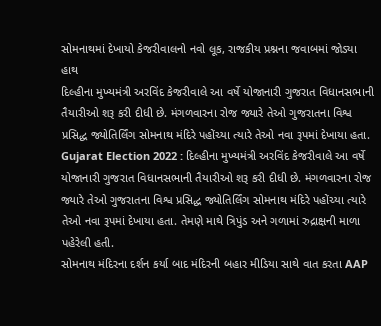સોમનાથમાં દેખાયો કેજરીવાલનો નવો લૂક, રાજકીય પ્રશ્નના જવાબમાં જોડ્યા હાથ
દિલ્હીના મુખ્યમંત્રી અરવિંદ કેજરીવાલે આ વર્ષે યોજાનારી ગુજરાત વિધાનસભાની તૈયારીઓ શરૂ કરી દીધી છે. મંગળવારના રોજ જ્યારે તેઓ ગુજરાતના વિશ્વ પ્રસિદ્ધ જ્યોતિર્લિંગ સોમનાથ મંદિરે પહોંચ્યા ત્યારે તેઓ નવા રૂપમાં દેખાયા હતા.
Gujarat Election 2022 : દિલ્હીના મુખ્યમંત્રી અરવિંદ કેજરીવાલે આ વર્ષે યોજાનારી ગુજરાત વિધાનસભાની તૈયારીઓ શરૂ કરી દીધી છે. મંગળવારના રોજ જ્યારે તેઓ ગુજરાતના વિશ્વ પ્રસિદ્ધ જ્યોતિર્લિંગ સોમનાથ મંદિરે પહોંચ્યા ત્યારે તેઓ નવા રૂપમાં દેખાયા હતા. તેમણે માથે ત્રિપુંડ અને ગળામાં રુદ્રાક્ષની માળા પહેરેલી હતી.
સોમનાથ મંદિરના દર્શન કર્યા બાદ મંદિરની બહાર મીડિયા સાથે વાત કરતા AAP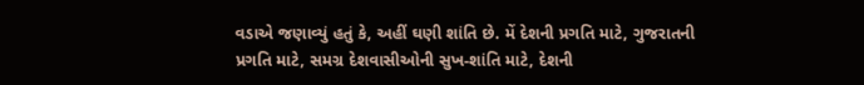વડાએ જણાવ્યું હતું કે, અહીં ઘણી શાંતિ છે. મેં દેશની પ્રગતિ માટે, ગુજરાતની પ્રગતિ માટે, સમગ્ર દેશવાસીઓની સુખ-શાંતિ માટે, દેશની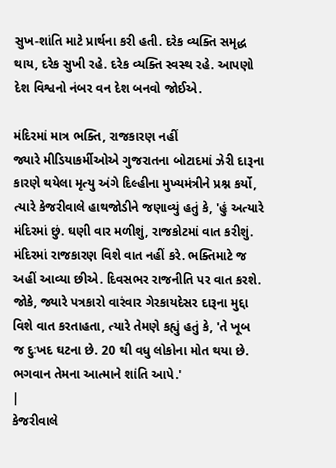સુખ-શાંતિ માટે પ્રાર્થના કરી હતી. દરેક વ્યક્તિ સમૃદ્ધ થાય, દરેક સુખી રહે. દરેક વ્યક્તિ સ્વસ્થ રહે. આપણો દેશ વિશ્વનો નંબર વન દેશ બનવો જોઈએ.

મંદિરમાં માત્ર ભક્તિ, રાજકારણ નહીં
જ્યારે મીડિયાકર્મીઓએ ગુજરાતના બોટાદમાં ઝેરી દારૂના કારણે થયેલા મૃત્યુ અંગે દિલ્હીના મુખ્યમંત્રીને પ્રશ્ન કર્યો, ત્યારે કેજરીવાલે હાથજોડીને જણાવ્યું હતું કે, 'હું અત્યારે મંદિરમાં છું. ઘણી વાર મળીશું, રાજકોટમાં વાત કરીશું. મંદિરમાં રાજકારણ વિશે વાત નહીં કરે. ભક્તિમાટે જ અહીં આવ્યા છીએ. દિવસભર રાજનીતિ પર વાત કરશે. જોકે, જ્યારે પત્રકારો વારંવાર ગેરકાયદેસર દારૂના મુદ્દા વિશે વાત કરતાહતા, ત્યારે તેમણે કહ્યું હતું કે, 'તે ખૂબ જ દુઃખદ ઘટના છે. 20 થી વધુ લોકોના મોત થયા છે. ભગવાન તેમના આત્માને શાંતિ આપે.'
|
કેજરીવાલે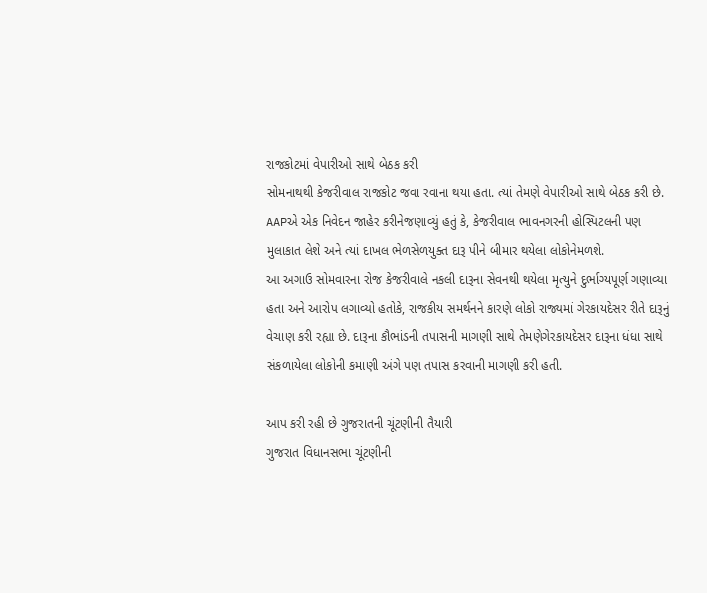રાજકોટમાં વેપારીઓ સાથે બેઠક કરી
સોમનાથથી કેજરીવાલ રાજકોટ જવા રવાના થયા હતા. ત્યાં તેમણે વેપારીઓ સાથે બેઠક કરી છે. AAPએ એક નિવેદન જાહેર કરીનેજણાવ્યું હતું કે, કેજરીવાલ ભાવનગરની હોસ્પિટલની પણ મુલાકાત લેશે અને ત્યાં દાખલ ભેળસેળયુક્ત દારૂ પીને બીમાર થયેલા લોકોનેમળશે.
આ અગાઉ સોમવારના રોજ કેજરીવાલે નકલી દારૂના સેવનથી થયેલા મૃત્યુને દુર્ભાગ્યપૂર્ણ ગણાવ્યા હતા અને આરોપ લગાવ્યો હતોકે, રાજકીય સમર્થનને કારણે લોકો રાજ્યમાં ગેરકાયદેસર રીતે દારૂનું વેચાણ કરી રહ્યા છે. દારૂના કૌભાંડની તપાસની માગણી સાથે તેમણેગેરકાયદેસર દારૂના ધંધા સાથે સંકળાયેલા લોકોની કમાણી અંગે પણ તપાસ કરવાની માગણી કરી હતી.

આપ કરી રહી છે ગુજરાતની ચૂંટણીની તૈયારી
ગુજરાત વિધાનસભા ચૂંટણીની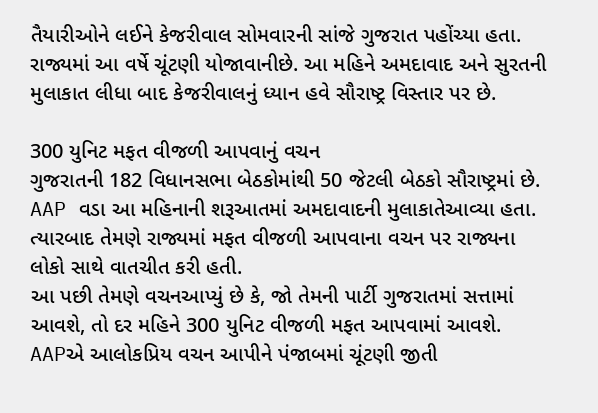તૈયારીઓને લઈને કેજરીવાલ સોમવારની સાંજે ગુજરાત પહોંચ્યા હતા. રાજ્યમાં આ વર્ષે ચૂંટણી યોજાવાનીછે. આ મહિને અમદાવાદ અને સુરતની મુલાકાત લીધા બાદ કેજરીવાલનું ધ્યાન હવે સૌરાષ્ટ્ર વિસ્તાર પર છે.

300 યુનિટ મફત વીજળી આપવાનું વચન
ગુજરાતની 182 વિધાનસભા બેઠકોમાંથી 50 જેટલી બેઠકો સૌરાષ્ટ્રમાં છે. AAP વડા આ મહિનાની શરૂઆતમાં અમદાવાદની મુલાકાતેઆવ્યા હતા. ત્યારબાદ તેમણે રાજ્યમાં મફત વીજળી આપવાના વચન પર રાજ્યના લોકો સાથે વાતચીત કરી હતી.
આ પછી તેમણે વચનઆપ્યું છે કે, જો તેમની પાર્ટી ગુજરાતમાં સત્તામાં આવશે, તો દર મહિને 300 યુનિટ વીજળી મફત આપવામાં આવશે. AAPએ આલોકપ્રિય વચન આપીને પંજાબમાં ચૂંટણી જીતી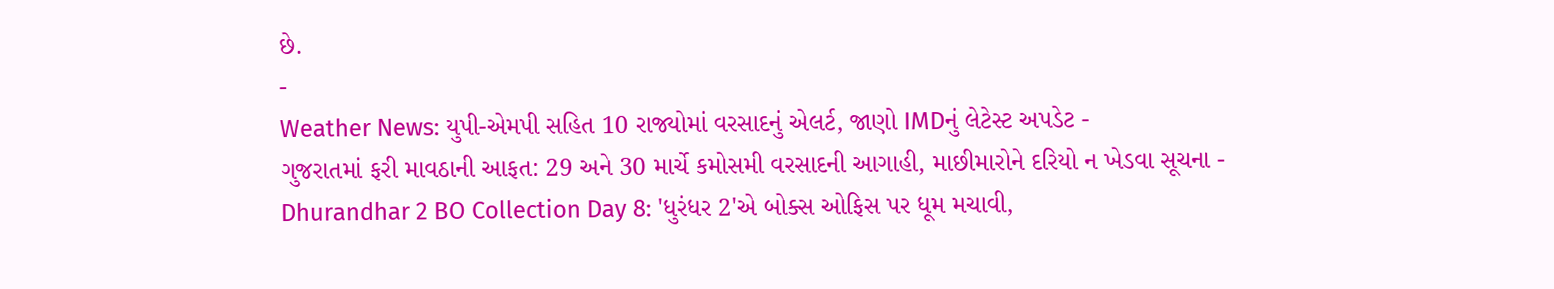છે.
-
Weather News: યુપી-એમપી સહિત 10 રાજ્યોમાં વરસાદનું એલર્ટ, જાણો IMDનું લેટેસ્ટ અપડેટ -
ગુજરાતમાં ફરી માવઠાની આફત: 29 અને 30 માર્ચે કમોસમી વરસાદની આગાહી, માછીમારોને દરિયો ન ખેડવા સૂચના -
Dhurandhar 2 BO Collection Day 8: 'ધુરંધર 2'એ બોક્સ ઓફિસ પર ધૂમ મચાવી,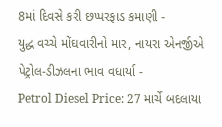8માં દિવસે કરી છપ્પરફાડ કમાણી -
યુદ્ધ વચ્ચે મોંઘવારીનો માર, નાયરા એનર્જીએ પેટ્રોલ-ડીઝલના ભાવ વધાર્યા -
Petrol Diesel Price: 27 માર્ચે બદલાયા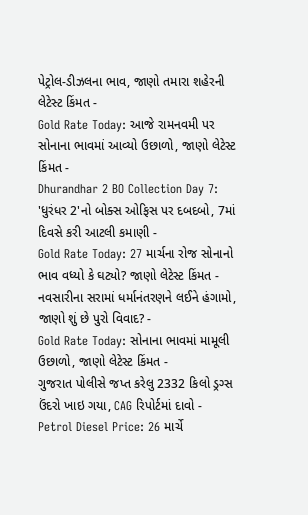પેટ્રોલ-ડીઝલના ભાવ, જાણો તમારા શહેરની લેટેસ્ટ કિંમત -
Gold Rate Today: આજે રામનવમી પર સોનાના ભાવમાં આવ્યો ઉછાળો, જાણો લેટેસ્ટ કિંમત -
Dhurandhar 2 BO Collection Day 7: 'ધુરંધર 2'નો બોક્સ ઓફિસ પર દબદબો, 7માં દિવસે કરી આટલી કમાણી -
Gold Rate Today: 27 માર્ચના રોજ સોનાનો ભાવ વધ્યો કે ઘટ્યો? જાણો લેટેસ્ટ કિંમત -
નવસારીના સરામાં ધર્માનંતરણને લઈને હંગામો, જાણો શું છે પુરો વિવાદ? -
Gold Rate Today: સોનાના ભાવમાં મામૂલી ઉછાળો, જાણો લેટેસ્ટ કિંમત -
ગુજરાત પોલીસે જપ્ત કરેલુ 2332 કિલો ડ્રગ્સ ઉંદરો ખાઇ ગયા, CAG રિપોર્ટમાં દાવો -
Petrol Diesel Price: 26 માર્ચે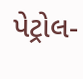પેટ્રોલ-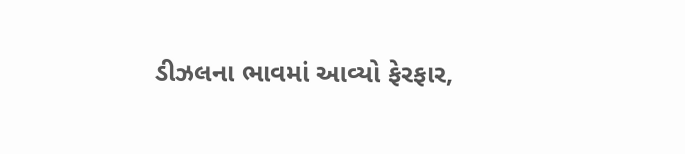ડીઝલના ભાવમાં આવ્યો ફેરફાર,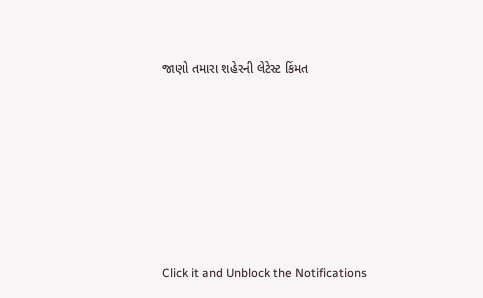જાણો તમારા શહેરની લેટેસ્ટ કિંમત







Click it and Unblock the Notifications